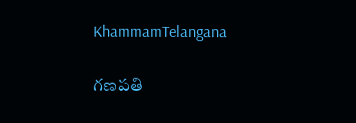KhammamTelangana

గణపతి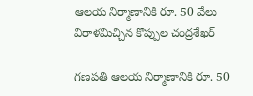ఆలయ నిర్మాణానికి రూ. 50 వేలు విరాళమిచ్చిన కొప్పుల చంద్రశేఖర్

గణపతి ఆలయ నిర్మాణానికి రూ. 50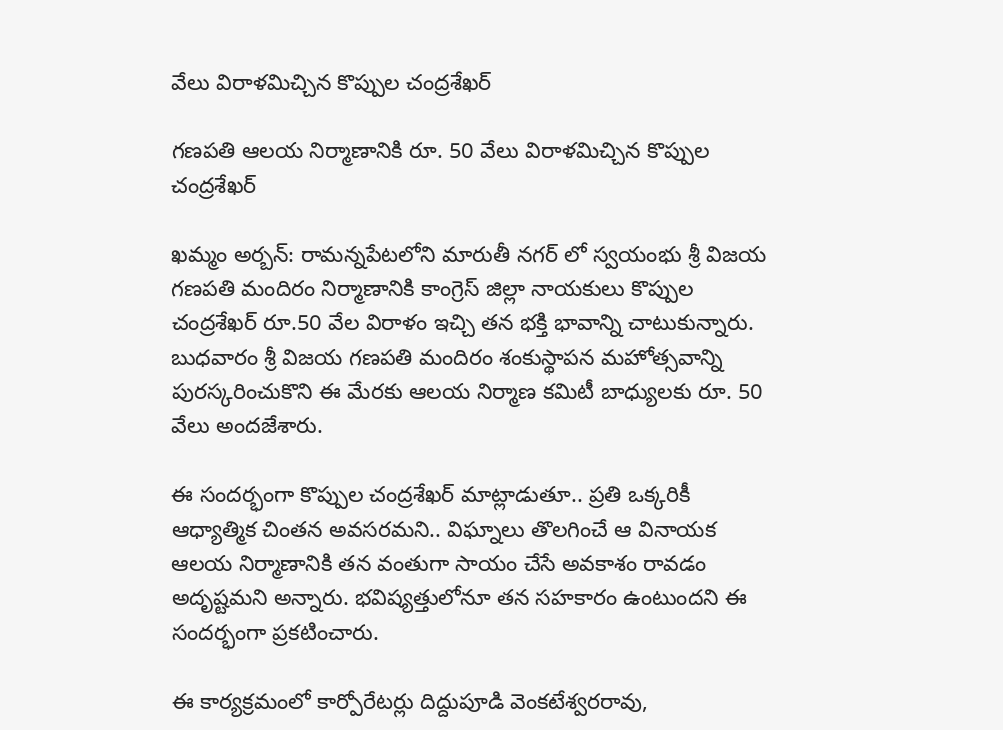వేలు విరాళమిచ్చిన కొప్పుల చంద్రశేఖర్

గణపతి ఆలయ నిర్మాణానికి రూ. 50 వేలు విరాళమిచ్చిన కొప్పుల చంద్రశేఖర్

ఖమ్మం అర్బన్: రామన్నపేటలోని మారుతీ నగర్ లో స్వయంభు శ్రీ విజయ గణపతి మందిరం నిర్మాణానికి కాంగ్రెస్ జిల్లా నాయకులు కొప్పుల చంద్రశేఖర్ రూ.50 వేల విరాళం ఇచ్చి తన భక్తి భావాన్ని చాటుకున్నారు. బుధవారం శ్రీ విజయ గణపతి మందిరం శంకుస్థాపన మహోత్సవాన్ని పురస్కరించుకొని ఈ మేరకు ఆలయ నిర్మాణ కమిటీ బాధ్యులకు రూ. 50 వేలు అందజేశారు.

ఈ సందర్భంగా కొప్పుల చంద్రశేఖర్ మాట్లాడుతూ.. ప్రతి ఒక్కరికీ ఆధ్యాత్మిక చింతన అవసరమని.. విఘ్నాలు తొలగించే ఆ వినాయక ఆలయ నిర్మాణానికి తన వంతుగా సాయం చేసే అవకాశం రావడం అదృష్టమని అన్నారు. భవిష్యత్తులోనూ తన సహకారం ఉంటుందని ఈ సందర్భంగా ప్రకటించారు.

ఈ కార్యక్రమంలో కార్పోరేటర్లు దిద్దుపూడి వెంకటేశ్వరరావు,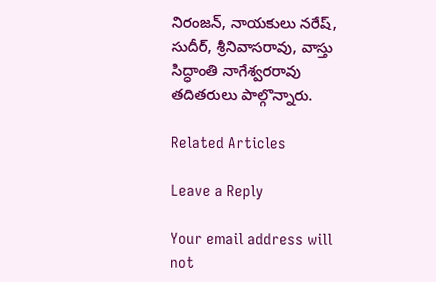నిరంజన్, నాయకులు నరేష్, సుదీర్, శ్రీనివాసరావు, వాస్తు సిద్ధాంతి నాగేశ్వరరావు తదితరులు పాల్గొన్నారు.

Related Articles

Leave a Reply

Your email address will not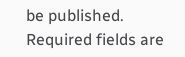be published. Required fields are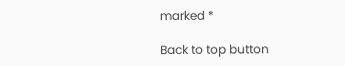marked *

Back to top button